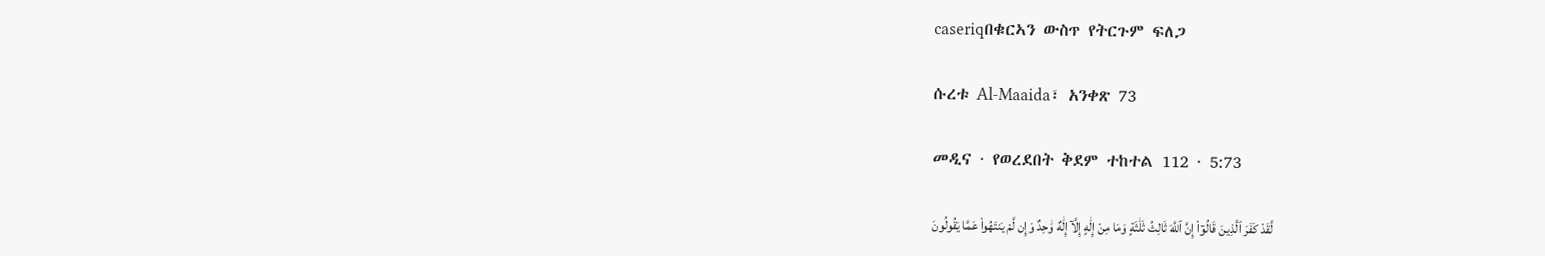caseriqበቁርኣን ውስጥ የትርጉም ፍለጋ

ሱረቱ Al-Maaida፣ አንቀጽ 73

መዲና · የወረደበት ቅደም ተከተል 112 · 5:73

لَّقَدْ كَفَرَ ٱلَّذِينَ قَالُوٓا۟ إِنَّ ٱللَّهَ ثَالِثُ ثَلَٰثَةٍ وَمَا مِنْ إِلَٰهٍ إِلَّآ إِلَٰهٌ وَٰحِدٌ وَإِن لَّمْ يَنتَهُوا۟ عَمَّا يَقُولُونَ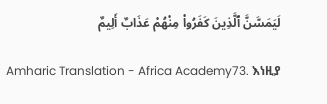لَيَمَسَّنَّ ٱلَّذِينَ كَفَرُوا۟ مِنْهُمْ عَذَابٌ أَلِيمٌ

Amharic Translation - Africa Academy73. እነዚያ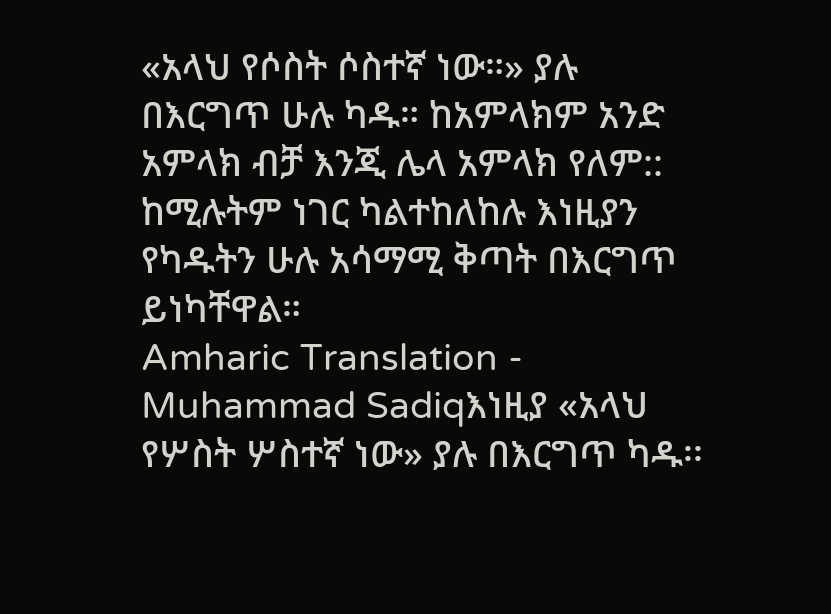«አላህ የሶስት ሶስተኛ ነው።» ያሉ በእርግጥ ሁሉ ካዱ። ከአምላክም አንድ አምላክ ብቻ እንጂ ሌላ አምላክ የለም:: ከሚሉትም ነገር ካልተከለከሉ እነዚያን የካዱትን ሁሉ አሳማሚ ቅጣት በእርግጥ ይነካቸዋል።
Amharic Translation - Muhammad Sadiqእነዚያ «አላህ የሦስት ሦስተኛ ነው» ያሉ በእርግጥ ካዱ፡፡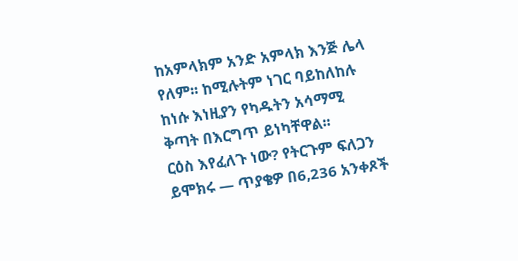ከአምላክም አንድ አምላክ እንጅ ሌላ የለም፡፡ ከሚሉትም ነገር ባይከለከሉ ከነሱ እነዚያን የካዱትን አሳማሚ ቅጣት በእርግጥ ይነካቸዋል፡፡
ርዕስ እየፈለጉ ነው? የትርጉም ፍለጋን ይሞክሩ — ጥያቄዎ በ6,236 አንቀጾች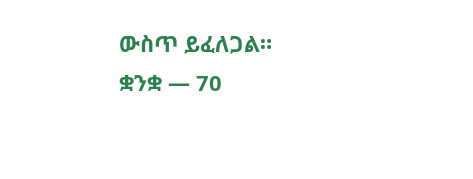ውስጥ ይፈለጋል።
ቋንቋ — 70